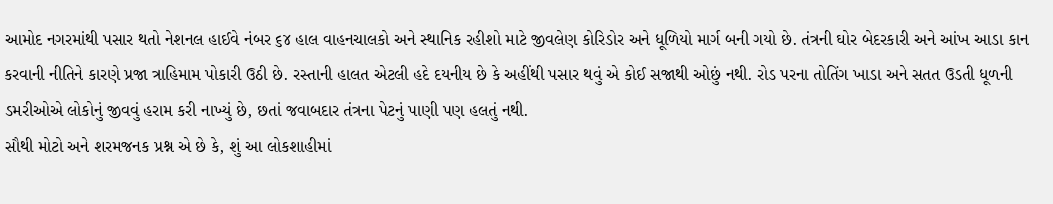આમોદ નગરમાંથી પસાર થતો નેશનલ હાઈવે નંબર ૬૪ હાલ વાહનચાલકો અને સ્થાનિક રહીશો માટે જીવલેણ કોરિડોર અને ધૂળિયો માર્ગ બની ગયો છે. તંત્રની ઘોર બેદરકારી અને આંખ આડા કાન કરવાની નીતિને કારણે પ્રજા ત્રાહિમામ પોકારી ઉઠી છે. રસ્તાની હાલત એટલી હદે દયનીય છે કે અહીંથી પસાર થવું એ કોઈ સજાથી ઓછું નથી. રોડ પરના તોતિંગ ખાડા અને સતત ઉડતી ધૂળની ડમરીઓએ લોકોનું જીવવું હરામ કરી નાખ્યું છે, છતાં જવાબદાર તંત્રના પેટનું પાણી પણ હલતું નથી.
સૌથી મોટો અને શરમજનક પ્રશ્ન એ છે કે, શું આ લોકશાહીમાં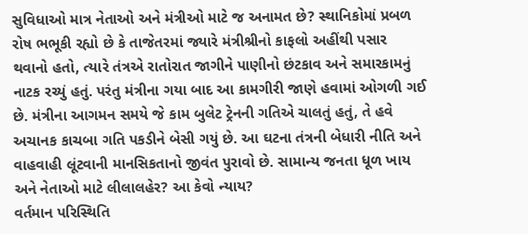સુવિધાઓ માત્ર નેતાઓ અને મંત્રીઓ માટે જ અનામત છે? સ્થાનિકોમાં પ્રબળ રોષ ભભૂકી રહ્યો છે કે તાજેતરમાં જ્યારે મંત્રીશ્રીનો કાફલો અહીંથી પસાર થવાનો હતો, ત્યારે તંત્રએ રાતોરાત જાગીને પાણીનો છંટકાવ અને સમારકામનું નાટક રચ્યું હતું. પરંતુ મંત્રીના ગયા બાદ આ કામગીરી જાણે હવામાં ઓગળી ગઈ છે. મંત્રીના આગમન સમયે જે કામ બુલેટ ટ્રેનની ગતિએ ચાલતું હતું, તે હવે અચાનક કાચબા ગતિ પકડીને બેસી ગયું છે. આ ઘટના તંત્રની બેધારી નીતિ અને વાહવાહી લૂંટવાની માનસિકતાનો જીવંત પુરાવો છે. સામાન્ય જનતા ધૂળ ખાય અને નેતાઓ માટે લીલાલહેર? આ કેવો ન્યાય?
વર્તમાન પરિસ્થિતિ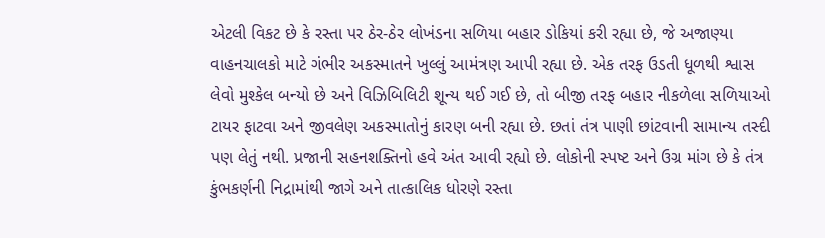એટલી વિકટ છે કે રસ્તા પર ઠેર-ઠેર લોખંડના સળિયા બહાર ડોકિયાં કરી રહ્યા છે, જે અજાણ્યા વાહનચાલકો માટે ગંભીર અકસ્માતને ખુલ્લું આમંત્રણ આપી રહ્યા છે. એક તરફ ઉડતી ધૂળથી શ્વાસ લેવો મુશ્કેલ બન્યો છે અને વિઝિબિલિટી શૂન્ય થઈ ગઈ છે, તો બીજી તરફ બહાર નીકળેલા સળિયાઓ ટાયર ફાટવા અને જીવલેણ અકસ્માતોનું કારણ બની રહ્યા છે. છતાં તંત્ર પાણી છાંટવાની સામાન્ય તસ્દી પણ લેતું નથી. પ્રજાની સહનશક્તિનો હવે અંત આવી રહ્યો છે. લોકોની સ્પષ્ટ અને ઉગ્ર માંગ છે કે તંત્ર કુંભકર્ણની નિદ્રામાંથી જાગે અને તાત્કાલિક ધોરણે રસ્તા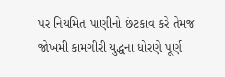પર નિયમિત પાણીનો છંટકાવ કરે તેમજ જોખમી કામગીરી યુદ્ધના ધોરણે પૂર્ણ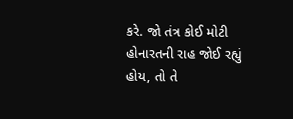કરે. જો તંત્ર કોઈ મોટી હોનારતની રાહ જોઈ રહ્યું હોય, તો તે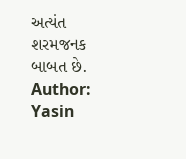અત્યંત શરમજનક બાબત છે.
Author: Yasin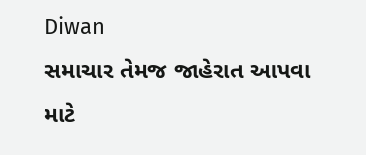Diwan
સમાચાર તેમજ જાહેરાત આપવા માટે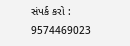સંપર્ક કરો : 9574469023